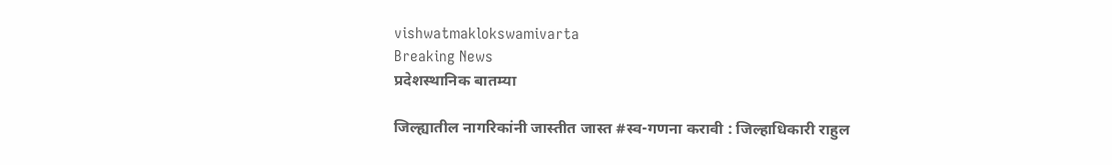vishwatmaklokswamivarta
Breaking News
प्रदेशस्थानिक बातम्या

जिल्ह्यातील नागरिकांनी जास्तीत जास्त #स्व-गणना करावी : जिल्हाधिकारी राहुल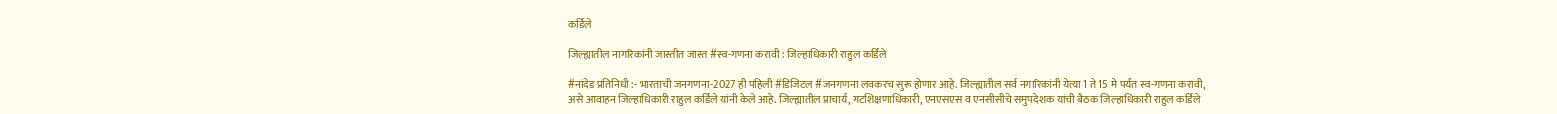कर्डिले

जिल्ह्यातील नागरिकांनी जास्तीत जास्त #स्व-गणना करावी : जिल्हाधिकारी राहुल कर्डिले

#नांदेड प्रतिनिधी :- भारताची जनगणना-2027 ही पहिली #डिजिटल #जनगणना लवकरच सुरू होणार आहे. जिल्ह्यातील सर्व नगारिकांनी येत्या 1 ते 15 मे पर्यंत स्व-गणना करावी, असे आवाहन जिल्हाधिकारी राहुल कर्डिले यांनी केले आहे. जिल्ह्यातील प्राचार्य, गटशिक्षणाधिकारी, एनएसएस व एनसीसीचे समुपदेशक यांची बैठक जिल्हाधिकारी राहुल कर्डिले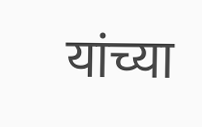यांच्या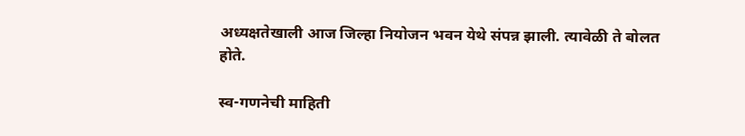अध्यक्षतेखाली आज जिल्हा नियोजन भवन येथे संपन्न झाली. त्यावेळी ते बोलत होते.

स्व-गणनेची माहिती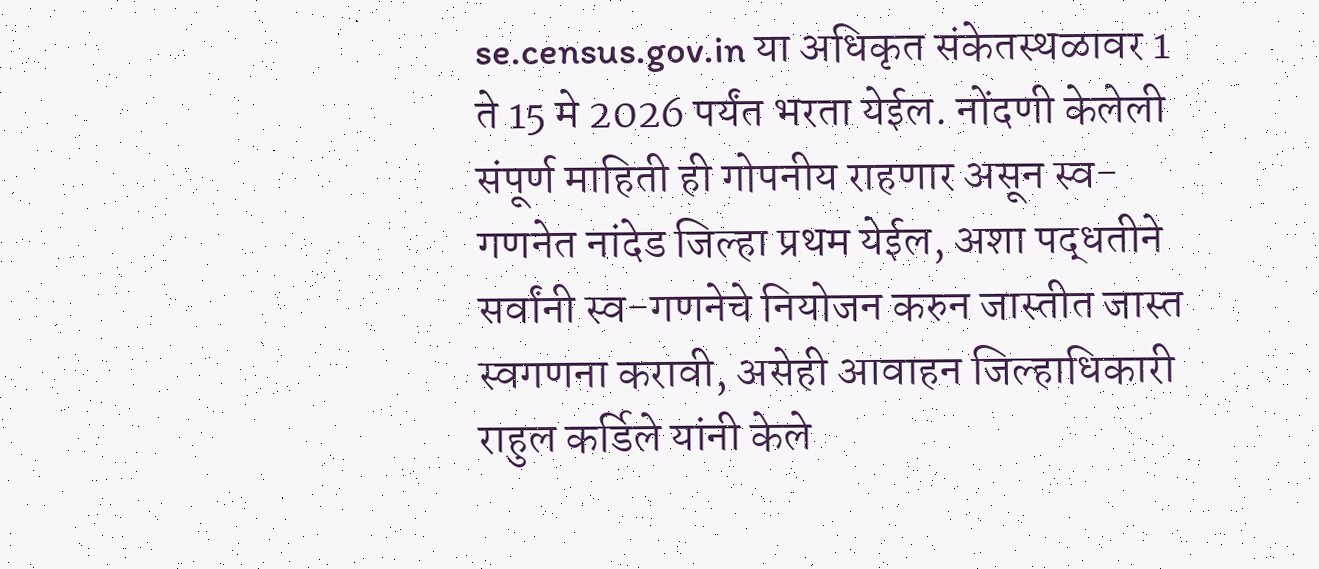se.census.gov.in या अधिकृत संकेतस्थळावर 1 ते 15 मे 2026 पर्यंत भरता येईल. नोंदणी केलेली संपूर्ण माहिती ही गोपनीय राहणार असून स्व-गणनेत नांदेड जिल्हा प्रथम येईल, अशा पद्धतीने सर्वांनी स्व-गणनेचे नियोजन करुन जास्तीत जास्त स्वगणना करावी, असेही आवाहन जिल्हाधिकारी राहुल कर्डिले यांनी केले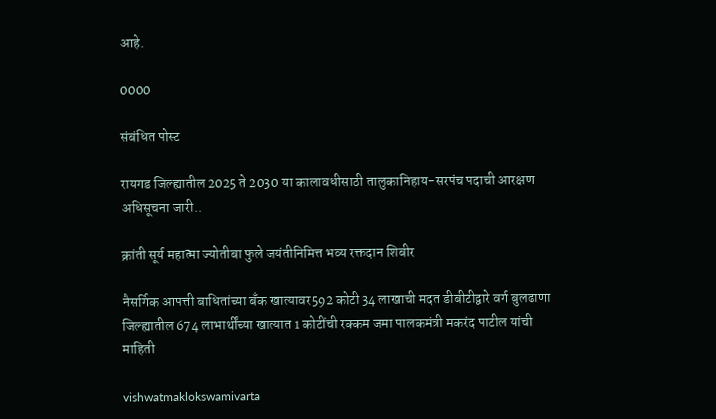आहे.

0000

संबंधित पोस्ट

रायगड जिल्ह्यातील 2025 ते 2030 या कालावधीसाठी तालुकानिहाय-सरपंच पदाची आरक्षण अधिसूचना जारी..

क्रांती सूर्य महात्मा ज्योतीबा फुले जयंतीनिमित्त भव्य रक्तदान शिबीर

नैसर्गिक आपत्ती बाधितांच्या बँक खात्यावर592 कोटी 34 लाखाची मदत डीबीटीद्वारे वर्ग बुलढाणा जिल्ह्यातील 674 लाभार्थींच्या खात्यात 1 कोटींची रक्कम जमा पालकमंत्री मकरंद पाटील यांची माहिती

vishwatmaklokswamivarta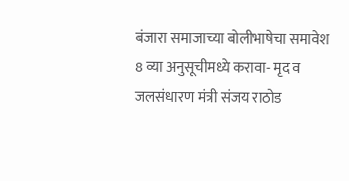बंजारा समाजाच्या बोलीभाषेचा समावेश 8 व्या अनुसूचीमध्ये करावा- मृद व जलसंधारण मंत्री संजय राठोड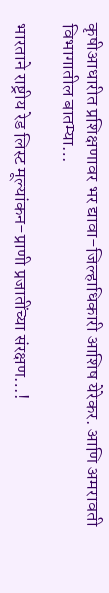कृषीआधारीत प्रशिक्षणावर भर द्यावा-जिल्हाधिकारी आशिष येरेकर. आणि अमरावती विभागातील बातम्या…

भारताने राष्ट्रीय रेड लिस्ट मूल्यांकन-प्राणी प्रजातींच्या संरक्षण…!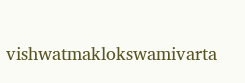vishwatmaklokswamivarta